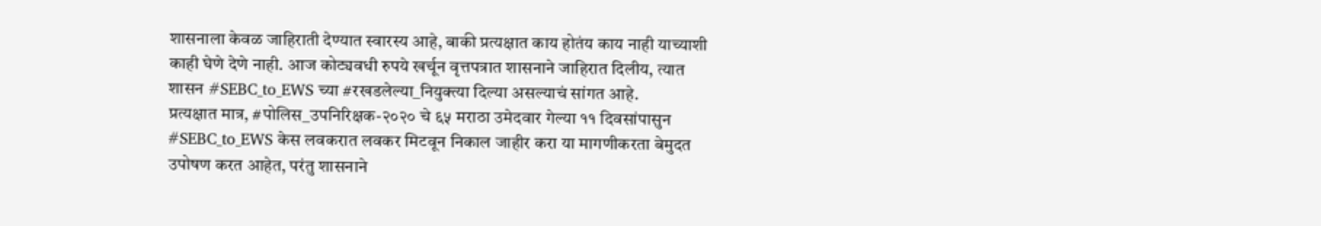शासनाला केवळ जाहिराती देण्यात स्वारस्य आहे, बाकी प्रत्यक्षात काय होतंय काय नाही याच्याशी काही घेणे देणे नाही. आज कोट्यवधी रुपये खर्चून वृत्तपत्रात शासनाने जाहिरात दिलीय, त्यात शासन #SEBC_to_EWS च्या #रखडलेल्या_नियुक्त्या दिल्या असल्याचं सांगत आहे.
प्रत्यक्षात मात्र, #पोलिस_उपनिरिक्षक-२०२० चे ६५ मराठा उमेदवार गेल्या ११ दिवसांपासुन #SEBC_to_EWS केस लवकरात लवकर मिटवून निकाल जाहीर करा या मागणीकरता बेमुदत उपोषण करत आहेत, परंतु शासनाने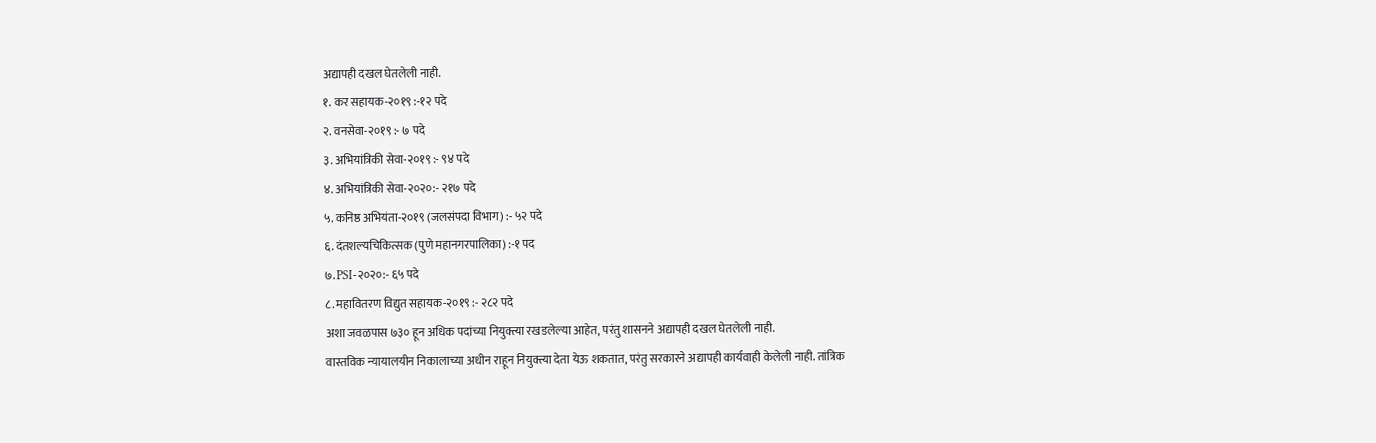अद्यापही दखल घेतलेली नाही.
१. कर सहायक-२०१९ :-१२ पदे
२. वनसेवा-२०१९ :- ७ पदे
३. अभियांत्रिकी सेवा-२०१९ :- ९४ पदे
४. अभियांत्रिकी सेवा-२०२०:- २१७ पदे
५. कनिष्ठ अभियंता-२०१९ (जलसंपदा विभाग) :- ५२ पदे
६. दंतशल्यचिकित्सक (पुणे महानगरपालिका) :-१ पद
७. PSI-२०२०:- ६५ पदे
८. महावितरण विद्युत सहायक-२०१९ :- २८२ पदे
अशा जवळपास ७३० हून अधिक पदांच्या नियुक्त्या रखडलेल्या आहेत, परंतु शासनने अद्यापही दखल घेतलेली नाही.
वास्तविक न्यायालयीन निकालाच्या अधीन राहून नियुक्त्या देता येऊ शकतात, परंतु सरकारने अद्यापही कार्यवाही केलेली नाही. तांत्रिक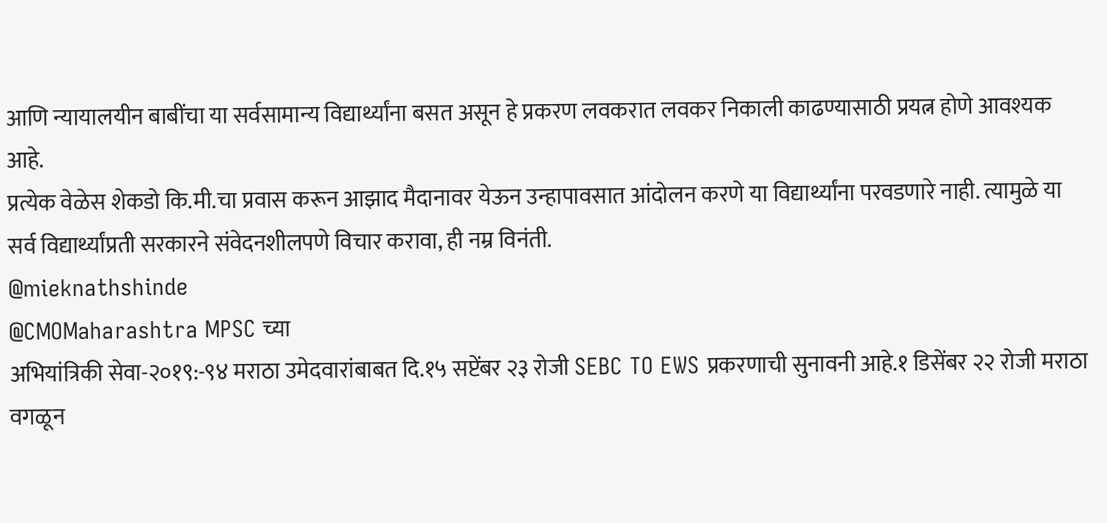आणि न्यायालयीन बाबींचा या सर्वसामान्य विद्यार्थ्यांना बसत असून हे प्रकरण लवकरात लवकर निकाली काढण्यासाठी प्रयत्न होणे आवश्यक आहे.
प्रत्येक वेळेस शेकडो कि.मी.चा प्रवास करून आझाद मैदानावर येऊन उन्हापावसात आंदोलन करणे या विद्यार्थ्यांना परवडणारे नाही. त्यामुळे या सर्व विद्यार्थ्यांप्रती सरकारने संवेदनशीलपणे विचार करावा, ही नम्र विनंती.
@mieknathshinde
@CMOMaharashtra MPSC च्या
अभियांत्रिकी सेवा-२०१९:-९४ मराठा उमेदवारांबाबत दि.१५ सप्टेंबर २३ रोजी SEBC TO EWS प्रकरणाची सुनावनी आहे.१ डिसेंबर २२ रोजी मराठा वगळून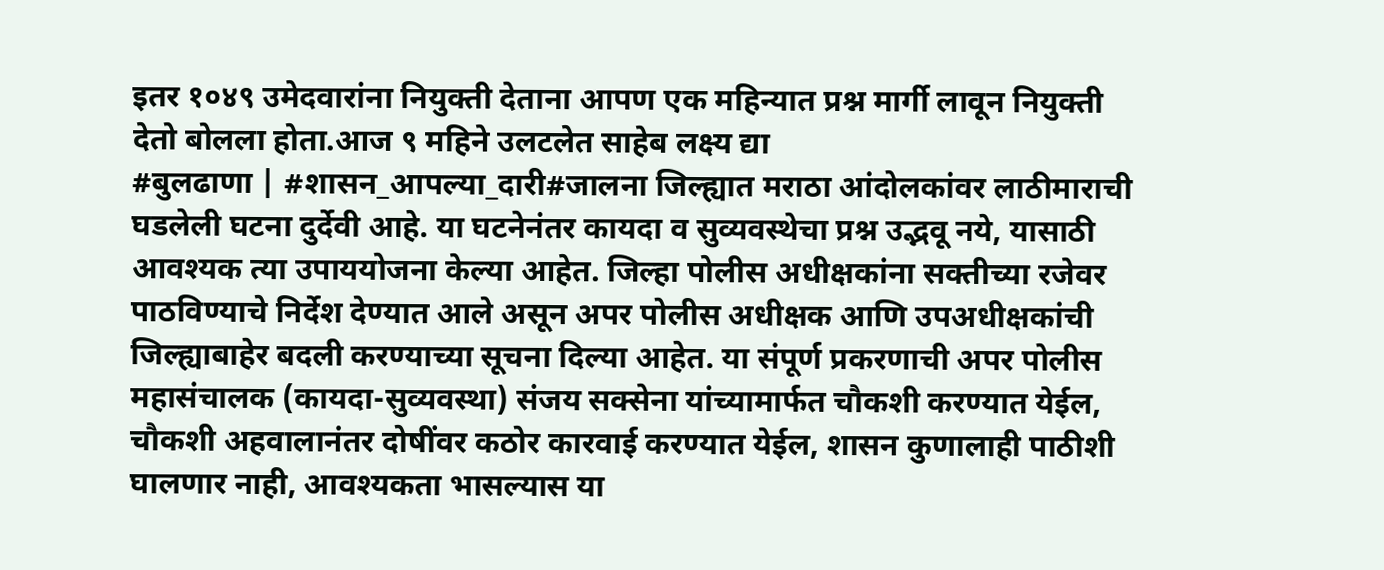इतर १०४९ उमेदवारांना नियुक्ती देताना आपण एक महिन्यात प्रश्न मार्गी लावून नियुक्ती देतो बोलला होता.आज ९ महिने उलटलेत साहेब लक्ष्य द्या
#बुलढाणा | #शासन_आपल्या_दारी#जालना जिल्ह्यात मराठा आंदोलकांवर लाठीमाराची घडलेली घटना दुर्देवी आहे. या घटनेनंतर कायदा व सुव्यवस्थेचा प्रश्न उद्भवू नये, यासाठी आवश्यक त्या उपाययोजना केल्या आहेत. जिल्हा पोलीस अधीक्षकांना सक्तीच्या रजेवर पाठविण्याचे निर्देश देण्यात आले असून अपर पोलीस अधीक्षक आणि उपअधीक्षकांची जिल्ह्याबाहेर बदली करण्याच्या सूचना दिल्या आहेत. या संपूर्ण प्रकरणाची अपर पोलीस महासंचालक (कायदा-सुव्यवस्था) संजय सक्सेना यांच्यामार्फत चौकशी करण्यात येईल, चौकशी अहवालानंतर दोषींवर कठोर कारवाई करण्यात येईल, शासन कुणालाही पाठीशी घालणार नाही, आवश्यकता भासल्यास या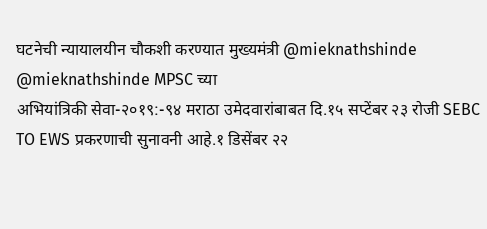घटनेची न्यायालयीन चौकशी करण्यात मुख्यमंत्री @mieknathshinde
@mieknathshinde MPSC च्या
अभियांत्रिकी सेवा-२०१९:-९४ मराठा उमेदवारांबाबत दि.१५ सप्टेंबर २३ रोजी SEBC TO EWS प्रकरणाची सुनावनी आहे.१ डिसेंबर २२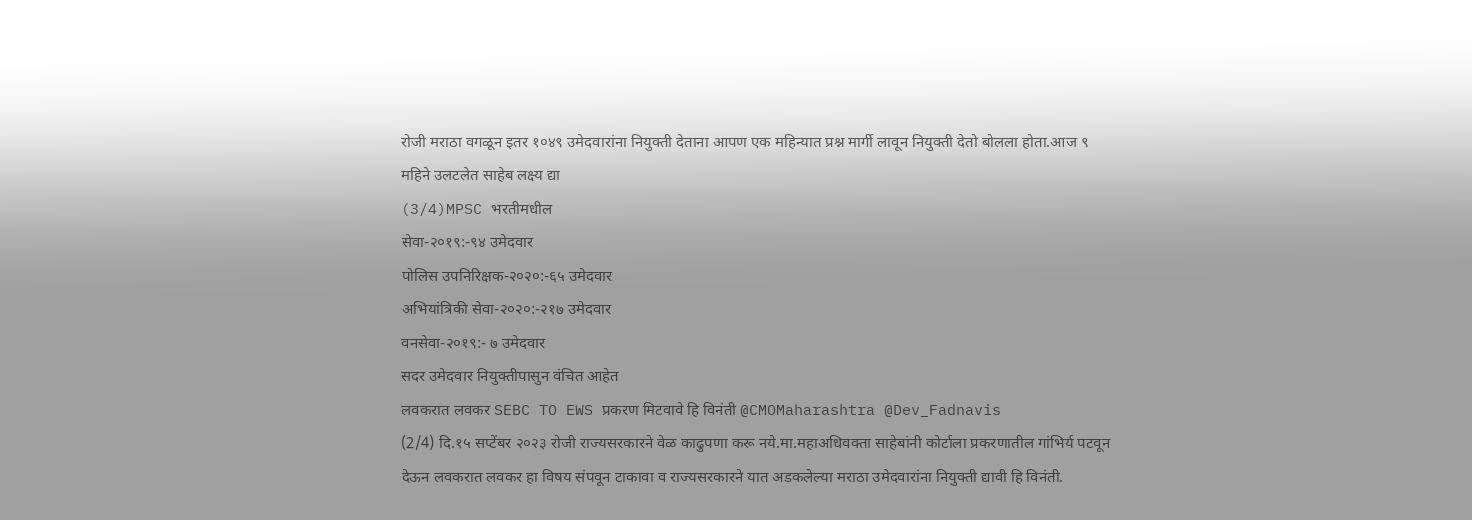रोजी मराठा वगळून इतर १०४९ उमेदवारांना नियुक्ती देताना आपण एक महिन्यात प्रश्न मार्गी लावून नियुक्ती देतो बोलला होता.आज ९ महिने उलटलेत साहेब लक्ष्य द्या
(3/4)MPSC भरतीमधील
सेवा-२०१९:-९४ उमेदवार
पोलिस उपनिरिक्षक-२०२०:-६५ उमेदवार
अभियांत्रिकी सेवा-२०२०:-२१७ उमेदवार
वनसेवा-२०१९:- ७ उमेदवार
सदर उमेदवार नियुक्तीपासुन वंचित आहेत
लवकरात लवकर SEBC TO EWS प्रकरण मिटवावे हि विनंती @CMOMaharashtra @Dev_Fadnavis
(2/4) दि.१५ सप्टेंबर २०२३ रोजी राज्यसरकारने वेळ काढुपणा करू नये.मा.महाअधिवक्ता साहेबांनी कोर्टाला प्रकरणातील गांभिर्य पटवून देऊन लवकरात लवकर हा विषय संपवून टाकावा व राज्यसरकारने यात अडकलेल्या मराठा उमेदवारांना नियुक्ती द्यावी हि विनंती.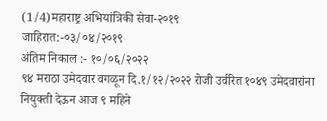(1/4)महाराष्ट्र अभियांत्रिकी सेवा-२०१९
जाहिरात:-०३/०४/२०१९
अंतिम निकाल :- १०/०६/२०२२
९४ मराठा उमेदवार वगळून दि.१/१२/२०२२ रोजी उर्वरित १०४९ उमेदवारांना नियुक्ती देऊन आज ९ महिने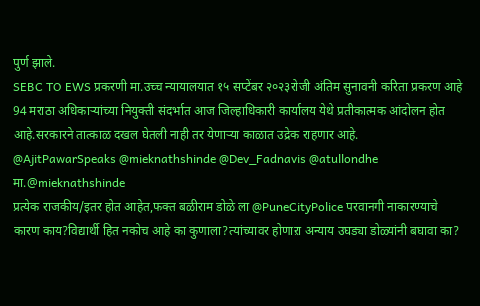पुर्ण झाले.
SEBC TO EWS प्रकरणी मा.उच्च न्यायालयात १५ सप्टेंबर २०२३रोजी अंतिम सुनावनी करिता प्रकरण आहे
94 मराठा अधिकाऱ्यांच्या नियुक्ती संदर्भात आज जिल्हाधिकारी कार्यालय येथे प्रतीकात्मक आंदोलन होत आहे.सरकारने तात्काळ दखल घेतली नाही तर येणाऱ्या काळात उद्रेक राहणार आहे.
@AjitPawarSpeaks @mieknathshinde @Dev_Fadnavis @atullondhe
मा.@mieknathshinde
प्रत्येक राजकीय/इतर होत आहेत,फक्त बळीराम डोळे ला @PuneCityPolice परवानगी नाकारण्याचे कारण काय?विद्यार्थी हित नकोच आहे का कुणाला?त्यांच्यावर होणाऱा अन्याय उघड्या डोळ्यांनी बघावा का?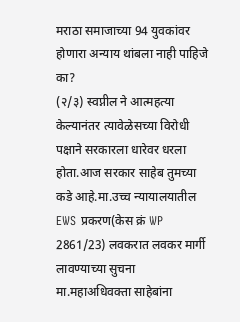मराठा समाजाच्या 94 युवकांवर होणारा अन्याय थांबला नाही पाहिजे का?
(२/३) स्वप्नील ने आत्महत्या केल्यानंतर त्यावेळेसच्या विरोधी पक्षाने सरकारला धारेवर धरला होता.आज सरकार साहेब तुमच्या कडे आहे.मा.उच्च न्यायालयातील EWS प्रकरण(केस क्रं WP 2861/23) लवकरात लवकर मार्गी लावण्याच्या सुचना मा.महाअधिवक्ता साहेबांना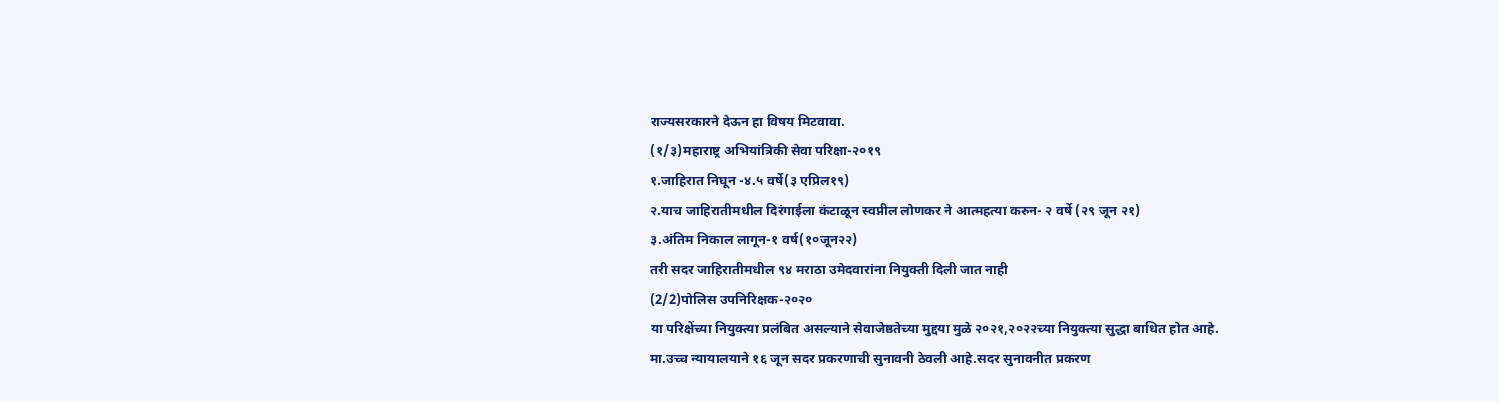राज्यसरकारने देऊन हा विषय मिटवावा.
(१/३)महाराष्ट्र अभियांत्रिकी सेवा परिक्षा-२०१९
१.जाहिरात निघून -४.५ वर्षे(३ एप्रिल१९)
२.याच जाहिरातीमधील दिरंगाईला कंटाळून स्वप्नील लोणकर ने आत्महत्या करुन- २ वर्षे (२९ जून २१)
३.अंतिम निकाल लागून-१ वर्ष(१०जून२२)
तरी सदर जाहिरातीमधील ९४ मराठा उमेदवारांना नियुक्ती दिली जात नाही
(2/2)पोलिस उपनिरिक्षक-२०२०
या परिक्षेंच्या नियुक्त्या प्रलंबित असल्याने सेवाजेष्ठतेच्या मुद्दया मुळे २०२१,२०२२च्या नियुक्त्या सुद्धा बाधित होत आहे.
मा.उच्च न्यायालयाने १६ जून सदर प्रकरणाची सुनावनी ठेवली आहे.सदर सुनावनीत प्रकरण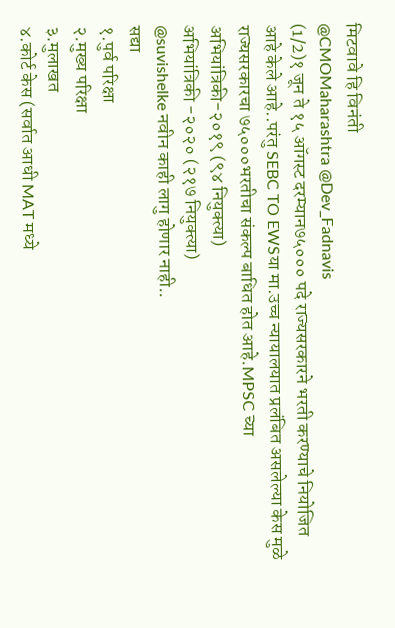मिटवावे हि विनंती
@CMOMaharashtra @Dev_Fadnavis
(1/2)१ जून ते १५ ऑगस्ट दरम्यान७५००० पदे राज्यसरकारने भरती करण्याचे नियोजित आहे केले आहे..परंतु SEBC TO EWSया मा.उच्च न्यायालयात प्रलंबित असलेल्या केस मुळे राज्यसरकारचा ७५०००भरतीचा संकल्प बाधित होत आहे.MPSC च्या
अभियांत्रिकी-२०१९ (९४ नियुक्त्या)
अभियांत्रिकी -२०२० (२१७ नियुक्त्या)
@suvishelke नवीन काही लागु होणार नाही..
सद्या
१.पुर्व परिक्षा
२.मुख्य परिक्षा
३.मुलाखत
४.कोर्ट केस (सर्वात आधी MAT मध्ये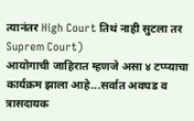त्यानंतर High Court तिथं नाही सुटला तर Suprem Court)
आयोगाची जाहिरात म्हणजे असा ४ टप्प्याचा कार्यक्रम झाला आहे...सर्वात अवघड व त्रासदायक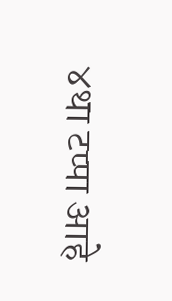४था टप्पा आहे